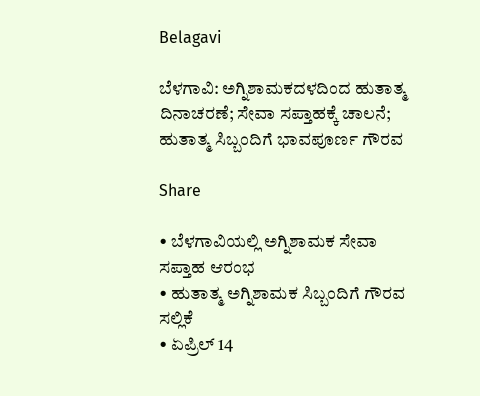Belagavi

ಬೆಳಗಾವಿ: ಅಗ್ನಿಶಾಮಕದಳದಿಂದ ಹುತಾತ್ಮ ದಿನಾಚರಣೆ; ಸೇವಾ ಸಪ್ತಾಹಕ್ಕೆ ಚಾಲನೆ; ಹುತಾತ್ಮ ಸಿಬ್ಬಂದಿಗೆ ಭಾವಪೂರ್ಣ ಗೌರವ

Share

• ಬೆಳಗಾವಿಯಲ್ಲಿ ಅಗ್ನಿಶಾಮಕ ಸೇವಾ ಸಪ್ತಾಹ ಆರಂಭ
• ಹುತಾತ್ಮ ಅಗ್ನಿಶಾಮಕ ಸಿಬ್ಬಂದಿಗೆ ಗೌರವ ಸಲ್ಲಿಕೆ
• ಏಪ್ರಿಲ್ 14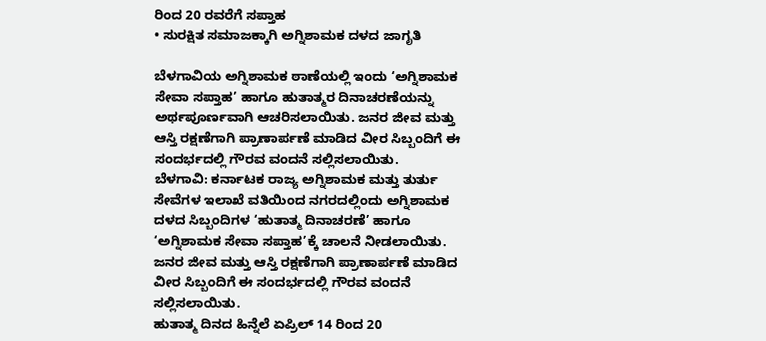ರಿಂದ 20 ರವರೆಗೆ ಸಪ್ತಾಹ
• ಸುರಕ್ಷಿತ ಸಮಾಜಕ್ಕಾಗಿ ಅಗ್ನಿಶಾಮಕ ದಳದ ಜಾಗೃತಿ

ಬೆಳಗಾವಿಯ ಅಗ್ನಿಶಾಮಕ ಠಾಣೆಯಲ್ಲಿ ಇಂದು ‘ಅಗ್ನಿಶಾಮಕ ಸೇವಾ ಸಪ್ತಾಹ’ ಹಾಗೂ ಹುತಾತ್ಮರ ದಿನಾಚರಣೆಯನ್ನು ಅರ್ಥಪೂರ್ಣವಾಗಿ ಆಚರಿಸಲಾಯಿತು. ಜನರ ಜೀವ ಮತ್ತು ಆಸ್ತಿ ರಕ್ಷಣೆಗಾಗಿ ಪ್ರಾಣಾರ್ಪಣೆ ಮಾಡಿದ ವೀರ ಸಿಬ್ಬಂದಿಗೆ ಈ ಸಂದರ್ಭದಲ್ಲಿ ಗೌರವ ವಂದನೆ ಸಲ್ಲಿಸಲಾಯಿತು.
ಬೆಳಗಾವಿ: ಕರ್ನಾಟಕ ರಾಜ್ಯ ಅಗ್ನಿಶಾಮಕ ಮತ್ತು ತುರ್ತು ಸೇವೆಗಳ ಇಲಾಖೆ ವತಿಯಿಂದ ನಗರದಲ್ಲಿಂದು ಅಗ್ನಿಶಾಮಕ ದಳದ ಸಿಬ್ಬಂದಿಗಳ ‘ಹುತಾತ್ಮ ದಿನಾಚರಣೆ’ ಹಾಗೂ ‘ಅಗ್ನಿಶಾಮಕ ಸೇವಾ ಸಪ್ತಾಹ’ಕ್ಕೆ ಚಾಲನೆ ನೀಡಲಾಯಿತು. ಜನರ ಜೀವ ಮತ್ತು ಆಸ್ತಿ ರಕ್ಷಣೆಗಾಗಿ ಪ್ರಾಣಾರ್ಪಣೆ ಮಾಡಿದ ವೀರ ಸಿಬ್ಬಂದಿಗೆ ಈ ಸಂದರ್ಭದಲ್ಲಿ ಗೌರವ ವಂದನೆ ಸಲ್ಲಿಸಲಾಯಿತು.
ಹುತಾತ್ಮ ದಿನದ ಹಿನ್ನೆಲೆ ಏಪ್ರಿಲ್ 14 ರಿಂದ 20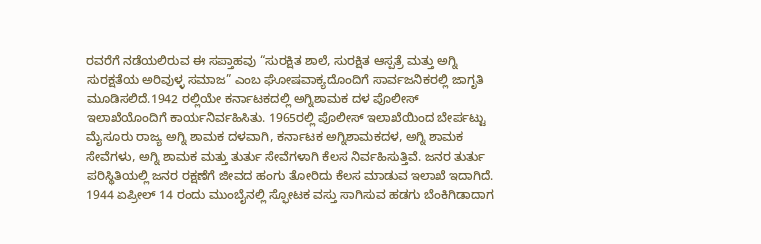ರವರೆಗೆ ನಡೆಯಲಿರುವ ಈ ಸಪ್ತಾಹವು “ಸುರಕ್ಷಿತ ಶಾಲೆ, ಸುರಕ್ಷಿತ ಆಸ್ಪತ್ರೆ ಮತ್ತು ಅಗ್ನಿ ಸುರಕ್ಷತೆಯ ಅರಿವುಳ್ಳ ಸಮಾಜ” ಎಂಬ ಘೋಷವಾಕ್ಯದೊಂದಿಗೆ ಸಾರ್ವಜನಿಕರಲ್ಲಿ ಜಾಗೃತಿ ಮೂಡಿಸಲಿದೆ.1942 ರಲ್ಲಿಯೇ ಕರ್ನಾಟಕದಲ್ಲಿ ಅಗ್ನಿಶಾಮಕ ದಳ ಪೊಲೀಸ್ ಇಲಾಖೆಯೊಂದಿಗೆ ಕಾರ್ಯನಿರ್ವಹಿಸಿತು. 1965ರಲ್ಲಿ ಪೊಲೀಸ್ ಇಲಾಖೆಯಿಂದ ಬೇರ್ಪಟ್ಟು ಮೈಸೂರು ರಾಜ್ಯ ಅಗ್ನಿ ಶಾಮಕ ದಳವಾಗಿ, ಕರ್ನಾಟಕ ಅಗ್ನಿಶಾಮಕದಳ, ಅಗ್ನಿ ಶಾಮಕ ಸೇವೆಗಳು, ಅಗ್ನಿ ಶಾಮಕ ಮತ್ತು ತುರ್ತು ಸೇವೆಗಳಾಗಿ ಕೆಲಸ ನಿರ್ವಹಿಸುತ್ತಿವೆ. ಜನರ ತುರ್ತು ಪರಿಸ್ಥಿತಿಯಲ್ಲಿ ಜನರ ರಕ್ಷಣೆಗೆ ಜೀವದ ಹಂಗು ತೋರಿದು ಕೆಲಸ ಮಾಡುವ ಇಲಾಖೆ ಇದಾಗಿದೆ. 1944 ಏಪ್ರೀಲ್ 14 ರಂದು ಮುಂಬೈನಲ್ಲಿ ಸ್ಫೋಟಕ ವಸ್ತು ಸಾಗಿಸುವ ಹಡಗು ಬೆಂಕಿಗಿಡಾದಾಗ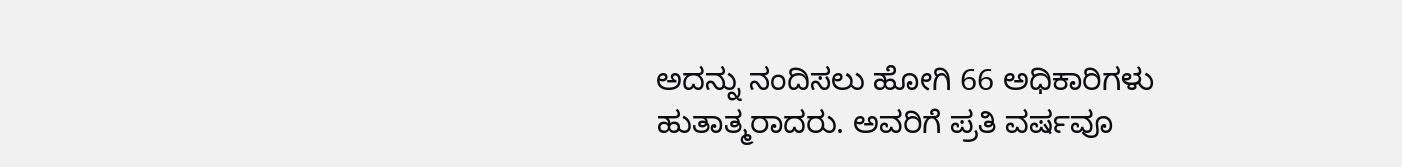ಅದನ್ನು ನಂದಿಸಲು ಹೋಗಿ 66 ಅಧಿಕಾರಿಗಳು ಹುತಾತ್ಮರಾದರು. ಅವರಿಗೆ ಪ್ರತಿ ವರ್ಷವೂ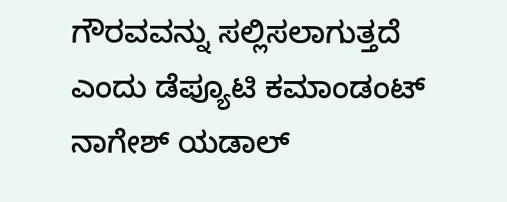ಗೌರವವನ್ನು ಸಲ್ಲಿಸಲಾಗುತ್ತದೆ ಎಂದು ಡೆಪ್ಯೂಟಿ ಕಮಾಂಡಂಟ್ ನಾಗೇಶ್ ಯಡಾಲ್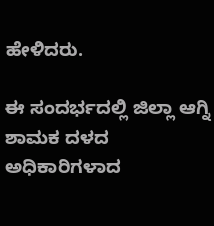ಹೇಳಿದರು.

ಈ ಸಂದರ್ಭದಲ್ಲಿ ಜಿಲ್ಲಾ ಆಗ್ನಿ ಶಾಮಕ ದಳದ ಅಧಿಕಾರಿಗಳಾದ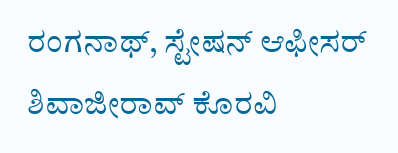ರಂಗನಾಥ್, ಸ್ಟೇಷನ್ ಆಫೀಸರ್ ಶಿವಾಜೀರಾವ್ ಕೊರವಿ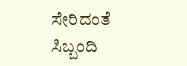ಸೇರಿದಂತೆ ಸಿಬ್ಬಂದಿ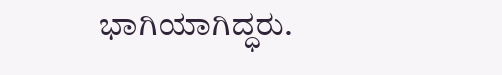ಭಾಗಿಯಾಗಿದ್ಧರು.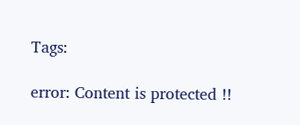Tags:

error: Content is protected !!